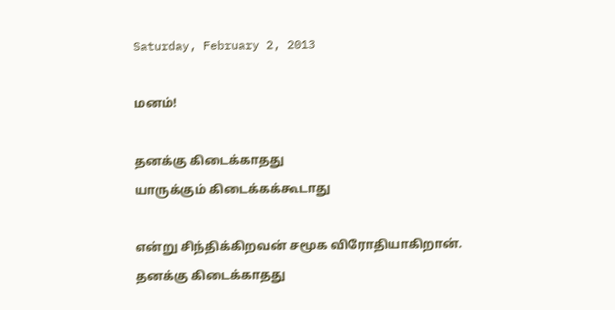Saturday, February 2, 2013

மனம்!

தனக்கு கிடைக்காதது
யாருக்கும் கிடைக்கக்கூடாது

என்று சிந்திக்கிறவன் சமூக விரோதியாகிறான்.
தனக்கு கிடைக்காதது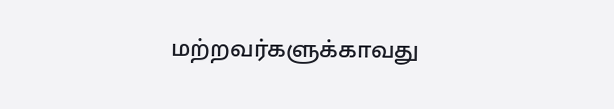மற்றவர்களுக்காவது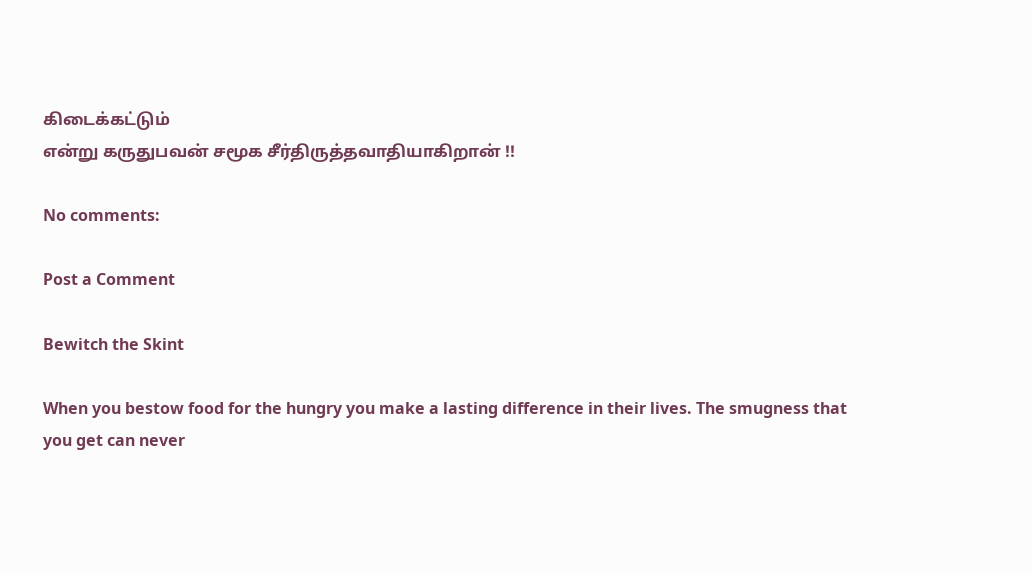கிடைக்கட்டும்
என்று கருதுபவன் சமூக சீர்திருத்தவாதியாகிறான் !!

No comments:

Post a Comment

Bewitch the Skint

When you bestow food for the hungry you make a lasting difference in their lives. The smugness that you get can never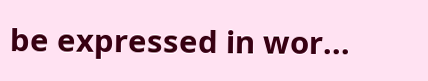be expressed in wor...